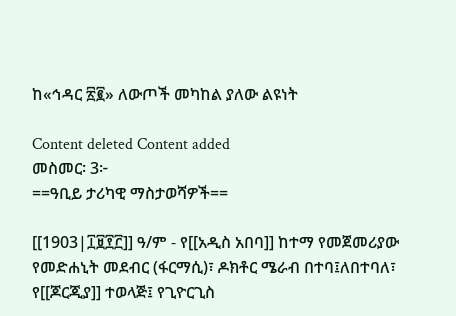ከ«ኅዳር ፳፪» ለውጦች መካከል ያለው ልዩነት

Content deleted Content added
መስመር፡ 3፦
==ዓቢይ ታሪካዊ ማስታወሻዎች==

[[1903|፲፱፻፫]] ዓ/ም - የ[[አዲስ አበባ]] ከተማ የመጀመሪያው የመድሐኒት መደብር (ፋርማሲ)፣ ዶክቶር ሜራብ በተባ፤ለበተባለ፣ የ[[ጆርጂያ]] ተወላጅ፤ የጊዮርጊስ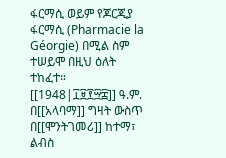ፋርማሲ ወይም የጆርጂያ ፋርማሲ (Pharmacie la Géorgie) በሚል ስም ተሠይሞ በዚህ ዕለት ተከፈተ።
[[1948|፲፱፻፵፰]] ዓ.ም. በ[[አላባማ]] ግዛት ውስጥ በ[[ሞንትገመሪ]] ከተማ፣ ልብስ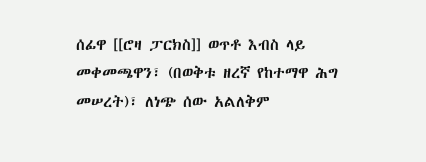ሰፊዋ [[ሮዛ ፓርክስ]] ወጥቶ እብስ ላይ መቀመጫዋን፣ (በወቅቱ ዘረኛ የከተማዋ ሕግ መሠረት)፣ ለነጭ ሰው አልለቅም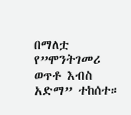በማለቷ የ”ሞንትገመሪ ወጥቶ እብስ አድማ” ተከሰተ።